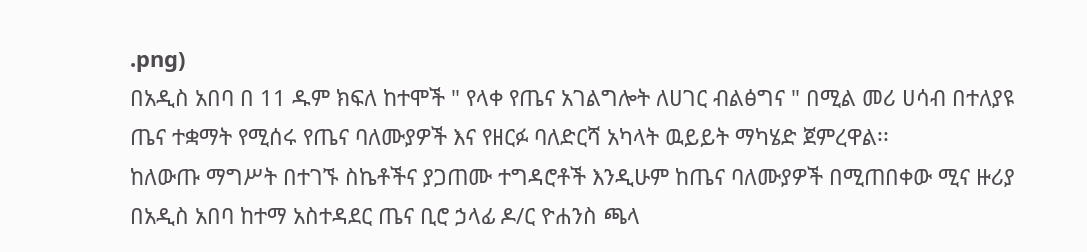.png)
በአዲስ አበባ በ 11 ዱም ክፍለ ከተሞች " የላቀ የጤና አገልግሎት ለሀገር ብልፅግና " በሚል መሪ ሀሳብ በተለያዩ ጤና ተቋማት የሚሰሩ የጤና ባለሙያዎች እና የዘርፉ ባለድርሻ አካላት ዉይይት ማካሄድ ጀምረዋል፡፡
ከለውጡ ማግሥት በተገኙ ስኬቶችና ያጋጠሙ ተግዳሮቶች እንዲሁም ከጤና ባለሙያዎች በሚጠበቀው ሚና ዙሪያ በአዲስ አበባ ከተማ አስተዳደር ጤና ቢሮ ኃላፊ ዶ/ር ዮሐንስ ጫላ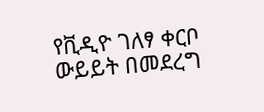የቪዲዮ ገለፃ ቀርቦ ውይይት በመደረግ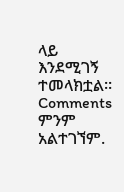ላይ እንደሚገኝ ተመላክቷል።
Comments
ምንም አልተገኘም.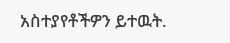አስተያየቶችዎን ይተዉት.